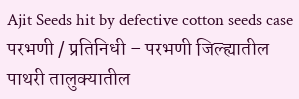Ajit Seeds hit by defective cotton seeds case
परभणी / प्रतिनिधी – परभणी जिल्ह्यातील पाथरी तालुक्यातील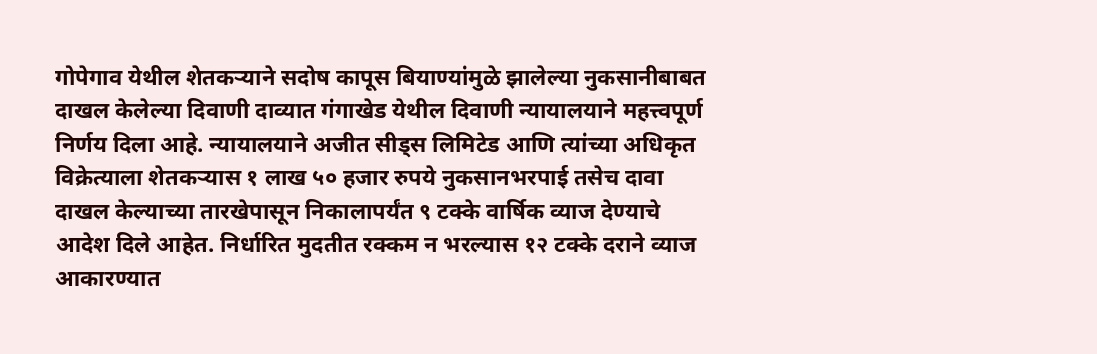गोपेगाव येथील शेतकऱ्याने सदोष कापूस बियाण्यांमुळे झालेल्या नुकसानीबाबत दाखल केलेल्या दिवाणी दाव्यात गंगाखेड येथील दिवाणी न्यायालयाने महत्त्वपूर्ण निर्णय दिला आहे. न्यायालयाने अजीत सीड्स लिमिटेड आणि त्यांच्या अधिकृत विक्रेत्याला शेतकऱ्यास १ लाख ५० हजार रुपये नुकसानभरपाई तसेच दावा दाखल केल्याच्या तारखेपासून निकालापर्यंत ९ टक्के वार्षिक व्याज देण्याचे आदेश दिले आहेत. निर्धारित मुदतीत रक्कम न भरल्यास १२ टक्के दराने व्याज आकारण्यात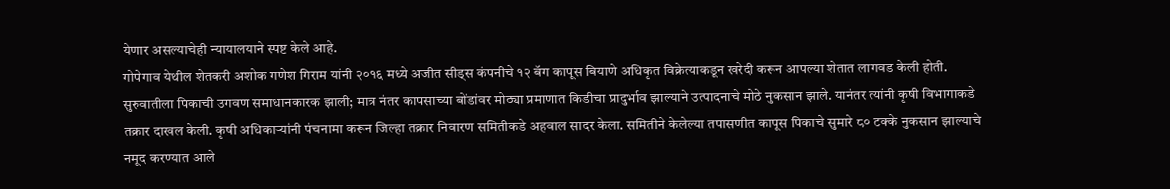येणार असल्याचेही न्यायालयाने स्पष्ट केले आहे.
गोपेगाव येथील शेतकरी अशोक गणेश गिराम यांनी २०१६ मध्ये अजीत सीड्स कंपनीचे १२ बॅग कापूस बियाणे अधिकृत विक्रेत्याकडून खरेदी करून आपल्या शेतात लागवड केली होती. सुरुवातीला पिकाची उगवण समाधानकारक झाली; मात्र नंतर कापसाच्या बोंडांवर मोठ्या प्रमाणात किडीचा प्रादुर्भाव झाल्याने उत्पादनाचे मोठे नुकसान झाले. यानंतर त्यांनी कृषी विभागाकडे तक्रार दाखल केली. कृषी अधिकाऱ्यांनी पंचनामा करून जिल्हा तक्रार निवारण समितीकडे अहवाल सादर केला. समितीने केलेल्या तपासणीत कापूस पिकाचे सुमारे ८० टक्के नुकसान झाल्याचे नमूद करण्यात आले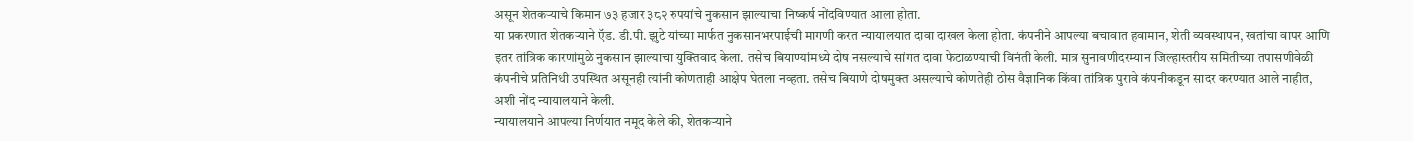असून शेतकऱ्याचे किमान ७३ हजार ३८२ रुपयांचे नुकसान झाल्याचा निष्कर्ष नोंदविण्यात आला होता.
या प्रकरणात शेतकऱ्याने ऍड. डी.पी. झुटे यांच्या मार्फत नुकसानभरपाईची मागणी करत न्यायालयात दावा दाखल केला होता. कंपनीने आपल्या बचावात हवामान, शेती व्यवस्थापन, खतांचा वापर आणि इतर तांत्रिक कारणांमुळे नुकसान झाल्याचा युक्तिवाद केला. तसेच बियाण्यांमध्ये दोष नसल्याचे सांगत दावा फेटाळण्याची विनंती केली. मात्र सुनावणीदरम्यान जिल्हास्तरीय समितीच्या तपासणीवेळी कंपनीचे प्रतिनिधी उपस्थित असूनही त्यांनी कोणताही आक्षेप घेतला नव्हता. तसेच बियाणे दोषमुक्त असल्याचे कोणतेही ठोस वैज्ञानिक किंवा तांत्रिक पुरावे कंपनीकडून सादर करण्यात आले नाहीत, अशी नोंद न्यायालयाने केली.
न्यायालयाने आपल्या निर्णयात नमूद केले की, शेतकऱ्याने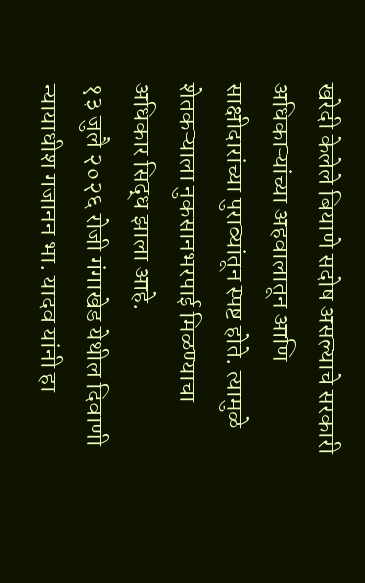खरेदी केलेले बियाणे सदोष असल्याचे सरकारी अधिकाऱ्यांच्या अहवालातून आणि साक्षीदारांच्या पुराव्यांतून स्पष्ट होते. त्यामुळे शेतकऱ्याला नुकसानभरपाई मिळण्याचा अधिकार सिद्ध झाला आहे.
१३ जुलै २०२६ रोजी गंगाखेड येथील दिवाणी न्यायाधीश गजानन भा. यादव यांनी हा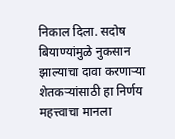निकाल दिला. सदोष बियाण्यांमुळे नुकसान झाल्याचा दावा करणाऱ्या शेतकऱ्यांसाठी हा निर्णय महत्त्वाचा मानला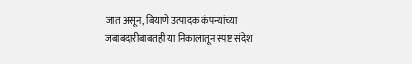जात असून, बियाणे उत्पादक कंपन्यांच्या जबाबदारीबाबतही या निकालातून स्पष्ट संदेश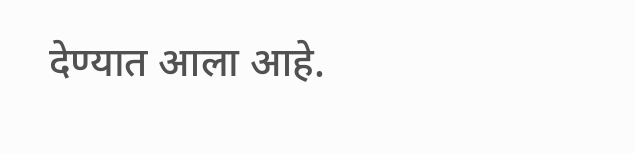देण्यात आला आहे.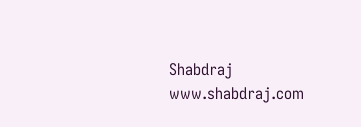Shabdraj www.shabdraj.com